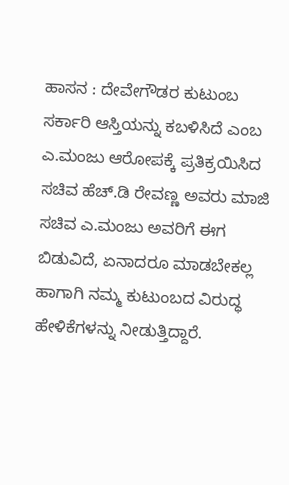ಹಾಸನ : ದೇವೇಗೌಡರ ಕುಟುಂಬ ಸರ್ಕಾರಿ ಆಸ್ತಿಯನ್ನು ಕಬಳಿಸಿದೆ ಎಂಬ ಎ.ಮಂಜು ಆರೋಪಕ್ಕೆ ಪ್ರತಿಕ್ರಯಿಸಿದ ಸಚಿವ ಹೆಚ್.ಡಿ ರೇವಣ್ಣ ಅವರು ಮಾಜಿ ಸಚಿವ ಎ.ಮಂಜು ಅವರಿಗೆ ಈಗ ಬಿಡುವಿದೆ, ಏನಾದರೂ ಮಾಡಬೇಕಲ್ಲ ಹಾಗಾಗಿ ನಮ್ಮ ಕುಟುಂಬದ ವಿರುದ್ಧ ಹೇಳಿಕೆಗಳನ್ನು ನೀಡುತ್ತಿದ್ದಾರೆ.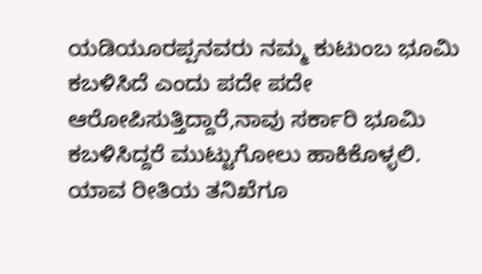ಯಡಿಯೂರಪ್ಪನವರು ನಮ್ಮ ಕುಟುಂಬ ಭೂಮಿ ಕಬಳಿಸಿದೆ ಎಂದು ಪದೇ ಪದೇ ಆರೋಪಿಸುತ್ತಿದ್ದಾರೆ,ನಾವು ಸರ್ಕಾರಿ ಭೂಮಿ ಕಬಳಿಸಿದ್ದರೆ ಮುಟ್ಟುಗೋಲು ಹಾಕಿಕೊಳ್ಳಲಿ. ಯಾವ ರೀತಿಯ ತನಿಖೆಗೂ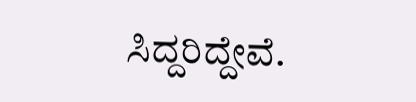ಸಿದ್ದರಿದ್ದೇವೆ.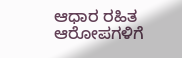ಆಧಾರ ರಹಿತ ಆರೋಪಗಳಿಗೆ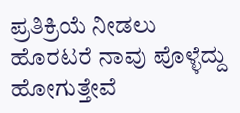ಪ್ರತಿಕ್ರಿಯೆ ನೀಡಲು ಹೊರಟರೆ ನಾವು ಪೊಳ್ಳೆದ್ದು ಹೋಗುತ್ತೇವೆ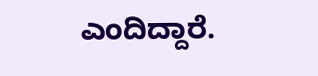ಎಂದಿದ್ದಾರೆ.